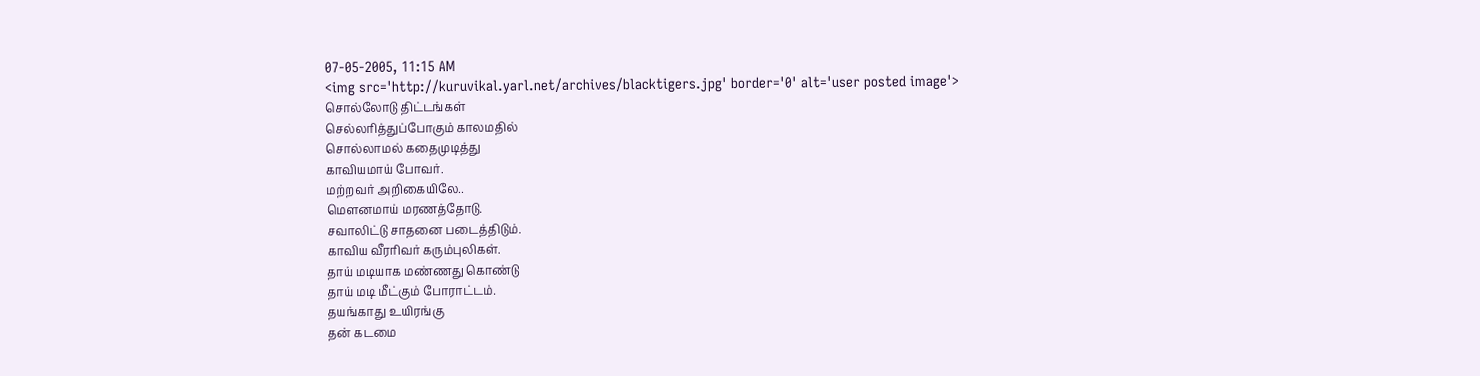07-05-2005, 11:15 AM
<img src='http://kuruvikal.yarl.net/archives/blacktigers.jpg' border='0' alt='user posted image'>
சொல்லோடு திட்டங்கள்
செல்லரித்துப்போகும் காலமதில்
சொல்லாமல் கதைமுடித்து
காவியமாய் போவர்.
மற்றவர் அறிகையிலே..
மெளனமாய் மரணத்தோடு.
சவாலிட்டு சாதனை படைத்திடும்.
காவிய வீரரிவர் கரும்புலிகள்.
தாய் மடியாக மண்ணது கொண்டு
தாய் மடி மீட்கும் போராட்டம்.
தயங்காது உயிரங்கு
தன் கடமை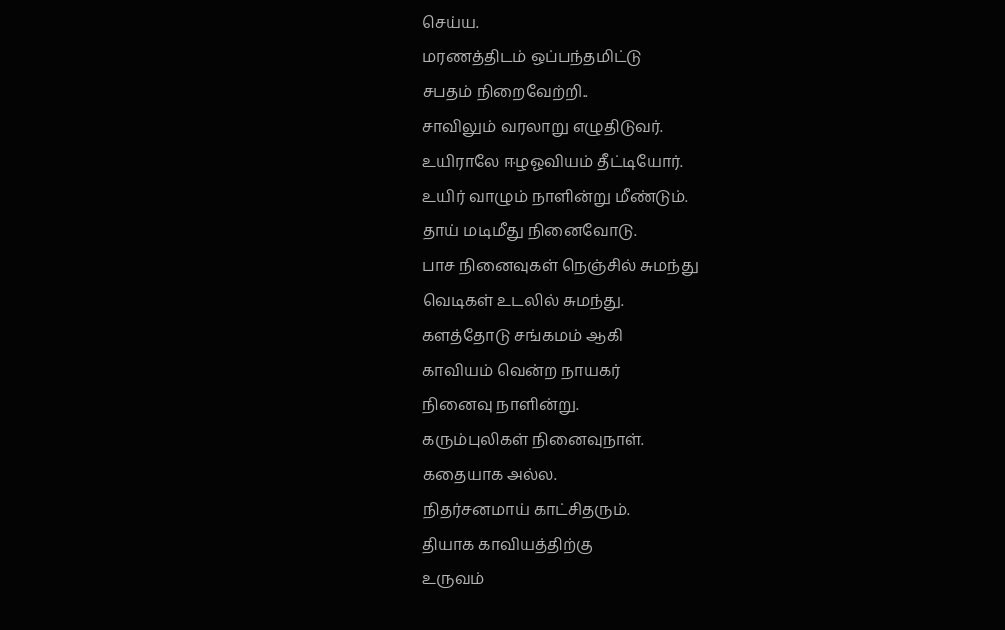செய்ய.
மரணத்திடம் ஒப்பந்தமிட்டு
சபதம் நிறைவேற்றி..
சாவிலும் வரலாறு எழுதிடுவர்.
உயிராலே ஈழஓவியம் தீட்டியோர்.
உயிர் வாழும் நாளின்று மீண்டும்.
தாய் மடிமீது நினைவோடு.
பாச நினைவுகள் நெஞ்சில் சுமந்து
வெடிகள் உடலில் சுமந்து.
களத்தோடு சங்கமம் ஆகி
காவியம் வென்ற நாயகர்
நினைவு நாளின்று.
கரும்புலிகள் நினைவுநாள்.
கதையாக அல்ல.
நிதர்சனமாய் காட்சிதரும்.
தியாக காவியத்திற்கு
உருவம்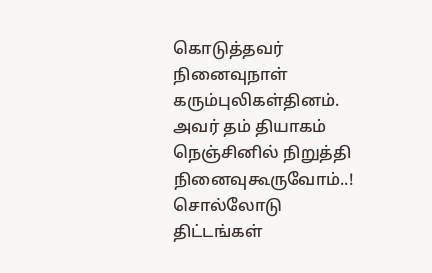கொடுத்தவர்
நினைவுநாள்
கரும்புலிகள்தினம்.
அவர் தம் தியாகம்
நெஞ்சினில் நிறுத்தி
நினைவுகூருவோம்..!
சொல்லோடு திட்டங்கள்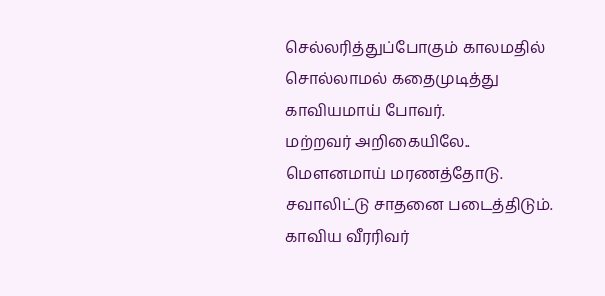செல்லரித்துப்போகும் காலமதில்
சொல்லாமல் கதைமுடித்து
காவியமாய் போவர்.
மற்றவர் அறிகையிலே..
மெளனமாய் மரணத்தோடு.
சவாலிட்டு சாதனை படைத்திடும்.
காவிய வீரரிவர்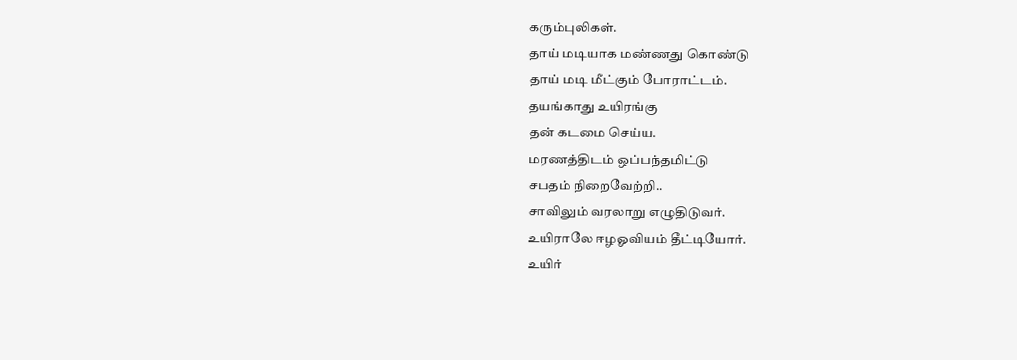கரும்புலிகள்.
தாய் மடியாக மண்ணது கொண்டு
தாய் மடி மீட்கும் போராட்டம்.
தயங்காது உயிரங்கு
தன் கடமை செய்ய.
மரணத்திடம் ஒப்பந்தமிட்டு
சபதம் நிறைவேற்றி..
சாவிலும் வரலாறு எழுதிடுவர்.
உயிராலே ஈழஓவியம் தீட்டியோர்.
உயிர்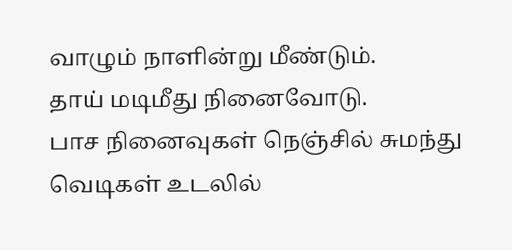வாழும் நாளின்று மீண்டும்.
தாய் மடிமீது நினைவோடு.
பாச நினைவுகள் நெஞ்சில் சுமந்து
வெடிகள் உடலில்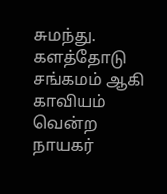சுமந்து.
களத்தோடு சங்கமம் ஆகி
காவியம் வென்ற நாயகர்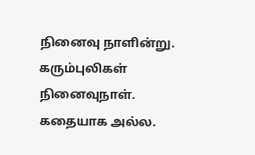நினைவு நாளின்று.
கரும்புலிகள் நினைவுநாள்.
கதையாக அல்ல.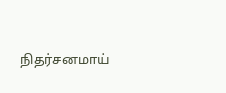நிதர்சனமாய்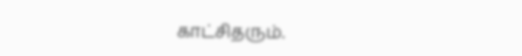காட்சிதரும்.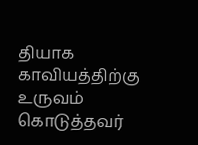தியாக காவியத்திற்கு
உருவம் கொடுத்தவர்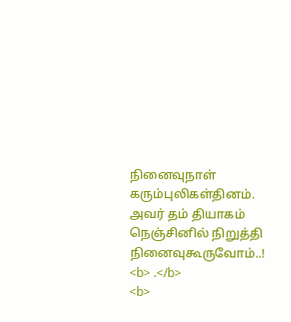நினைவுநாள்
கரும்புலிகள்தினம்.
அவர் தம் தியாகம்
நெஞ்சினில் நிறுத்தி
நினைவுகூருவோம்..!
<b> .</b>
<b>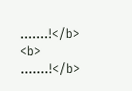.......!</b>
<b>
.......!</b>